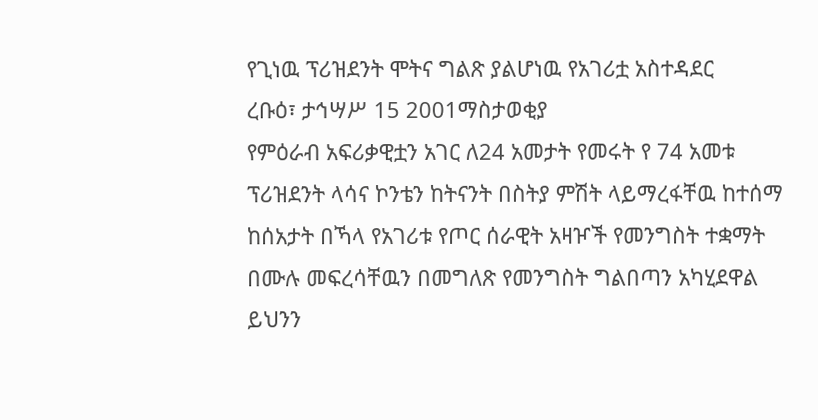የጊነዉ ፕሪዝደንት ሞትና ግልጽ ያልሆነዉ የአገሪቷ አስተዳደር
ረቡዕ፣ ታኅሣሥ 15 2001ማስታወቂያ
የምዕራብ አፍሪቃዊቷን አገር ለ24 አመታት የመሩት የ 74 አመቱ ፕሪዝደንት ላሳና ኮንቴን ከትናንት በስትያ ምሽት ላይማረፋቸዉ ከተሰማ ከሰአታት በኻላ የአገሪቱ የጦር ሰራዊት አዛዦች የመንግስት ተቋማት በሙሉ መፍረሳቸዉን በመግለጽ የመንግስት ግልበጣን አካሂደዋል ይህንን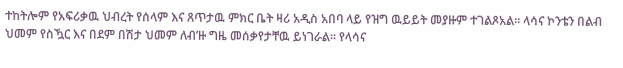ተከትሎም የአፍሪቃዉ ህብረት የሰላም እና ጸጥታዉ ምክር ቤት ዛሪ አዲስ አበባ ላይ የዝግ ዉይይት መያዙም ተገልጾአል። ላሳና ኮንቴን በልብ ህመም የስዃር እና በደም በሽታ ህመም ለብ’ዙ ግዜ መሰቃየታቸዉ ይነገራል። የላሳና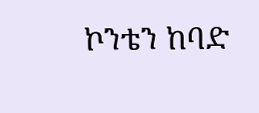ኮንቴን ከባድ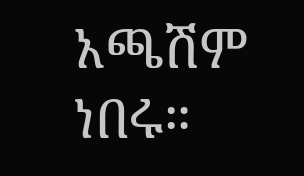አጫሽም ነበሩ።